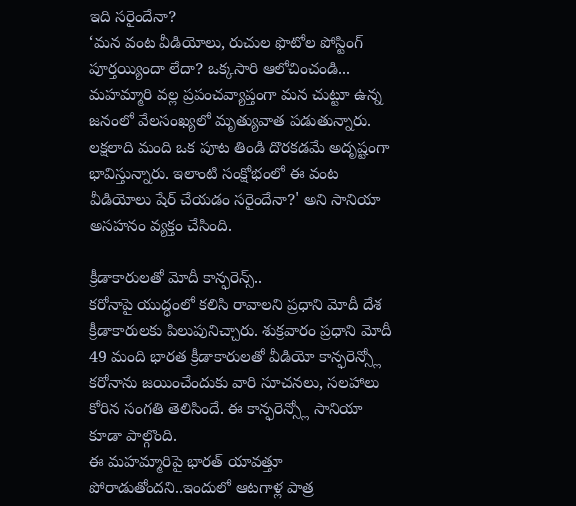ఇది సరైందేనా?
‘మన వంట వీడియోలు, రుచుల ఫొటోల పోస్టింగ్ పూర్తయ్యిందా లేదా? ఒక్కసారి ఆలోచించండి... మహమ్మారి వల్ల ప్రపంచవ్యాప్తంగా మన చుట్టూ ఉన్న జనంలో వేలసంఖ్యలో మృత్యువాత పడుతున్నారు. లక్షలాది మంది ఒక పూట తిండి దొరకడమే అదృష్టంగా భావిస్తున్నారు. ఇలాంటి సంక్షోభంలో ఈ వంట వీడియోలు షేర్ చేయడం సరైందేనా?' అని సానియా అసహనం వ్యక్తం చేసింది.

క్రీడాకారులతో మోదీ కాన్ఫరెన్స్..
కరోనాపై యుద్ధంలో కలిసి రావాలని ప్రధాని మోదీ దేశ క్రీడాకారులకు పిలుపునిచ్చారు. శుక్రవారం ప్రధాని మోదీ 49 మంది భారత క్రీడాకారులతో వీడియో కాన్ఫరెన్స్లో కరోనాను జయించేందుకు వారి సూచనలు, సలహాలు కోరిన సంగతి తెలిసిందే. ఈ కాన్ఫరెన్స్లో సానియా కూడా పాల్గొంది.
ఈ మహమ్మారిపై భారత్ యావత్తూ పోరాడుతోందని..ఇందులో ఆటగాళ్ల పాత్ర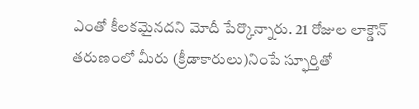ఎంతో కీలకమైనదని మోదీ పేర్కొన్నారు. 21 రోజుల లాక్డౌన్ తరుణంలో మీరు (క్రీడాకారులు)నింపే స్ఫూర్తితో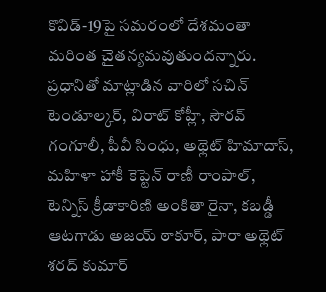కొవిడ్-19పై సమరంలో దేశమంతా మరింత చైతన్యమవుతుందన్నారు. ప్రధానితో మాట్లాడిన వారిలో సచిన్ టెండూల్కర్, విరాట్ కోహ్లీ, సౌరవ్ గంగూలీ, పీవీ సింధు, అథ్లెట్ హిమాదాస్, మహిళా హాకీ కెప్టెన్ రాణీ రాంపాల్, టెన్నిస్ క్రీడాకారిణి అంకితా రైనా, కబడ్డీ ఆటగాడు అజయ్ ఠాకూర్, పారా అథ్లెట్ శరద్ కుమార్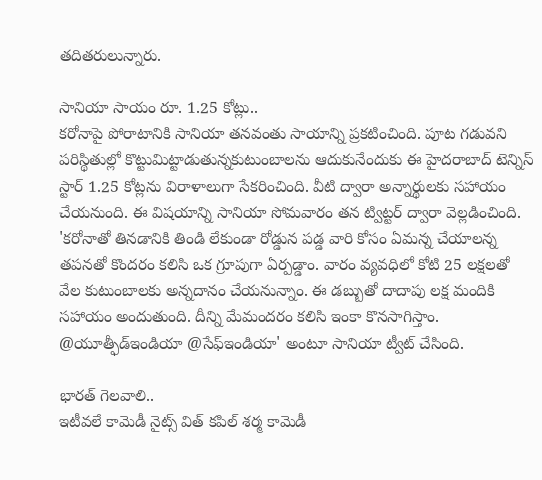తదితరులున్నారు.

సానియా సాయం రూ. 1.25 కోట్లు..
కరోనాపై పోరాటానికి సానియా తనవంతు సాయాన్ని ప్రకటించింది. పూట గడువని పరిస్థితుల్లో కొట్టుమిట్టాడుతున్నకుటుంబాలను ఆదుకునేందుకు ఈ హైదరాబాద్ టెన్నిస్ స్టార్ 1.25 కోట్లను విరాళాలుగా సేకరించింది. వీటి ద్వారా అన్నార్థులకు సహాయం చేయనుంది. ఈ విషయాన్ని సానియా సోమవారం తన ట్విట్టర్ ద్వారా వెల్లడించింది. 'కరోనాతో తినడానికి తిండి లేకుండా రోడ్డున పడ్డ వారి కోసం ఏమన్న చేయాలన్న తపనతో కొందరం కలిసి ఒక గ్రూపుగా ఏర్పడ్డాం. వారం వ్యవధిలో కోటి 25 లక్షలతో వేల కుటుంబాలకు అన్నదానం చేయనున్నాం. ఈ డబ్బుతో దాదాపు లక్ష మందికి సహాయం అందుతుంది. దీన్ని మేమందరం కలిసి ఇంకా కొనసాగిస్తాం. @యూత్ఫీడ్ఇండియా @సేఫ్ఇండియా' అంటూ సానియా ట్వీట్ చేసింది.

భారత్ గెలవాలి..
ఇటీవలే కామెడీ నైట్స్ విత్ కపిల్ శర్మ కామెడీ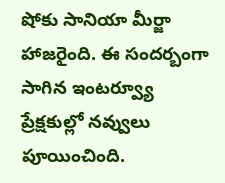షోకు సానియా మీర్జా హాజరైంది. ఈ సందర్బంగా సాగిన ఇంటర్వ్యూ ప్రేక్షకుల్లో నవ్వులు పూయించింది.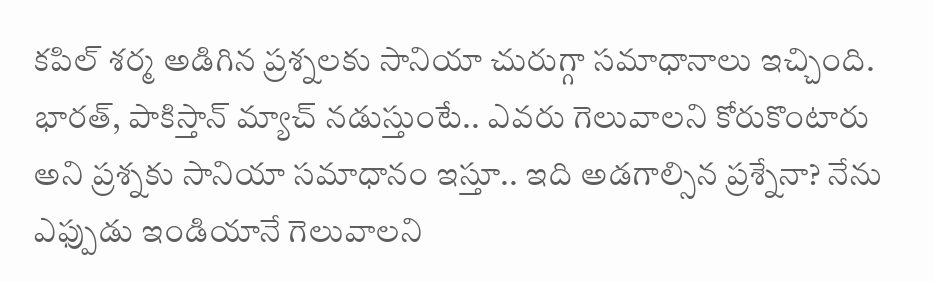కపిల్ శర్మ అడిగిన ప్రశ్నలకు సానియా చురుగ్గా సమాధానాలు ఇచ్చింది. భారత్, పాకిస్తాన్ మ్యాచ్ నడుస్తుంటే.. ఎవరు గెలువాలని కోరుకొంటారు అని ప్రశ్నకు సానియా సమాధానం ఇస్తూ.. ఇది అడగాల్సిన ప్రశ్నేనా? నేను ఎఫ్పుడు ఇండియానే గెలువాలని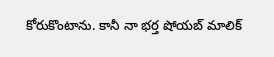కోరుకొంటాను. కానీ నా భర్త షోయబ్ మాలిక్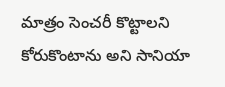మాత్రం సెంచరీ కొట్టాలని కోరుకొంటాను అని సానియా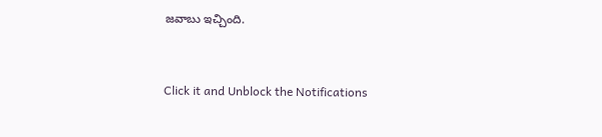జవాబు ఇచ్చింది.


Click it and Unblock the Notifications